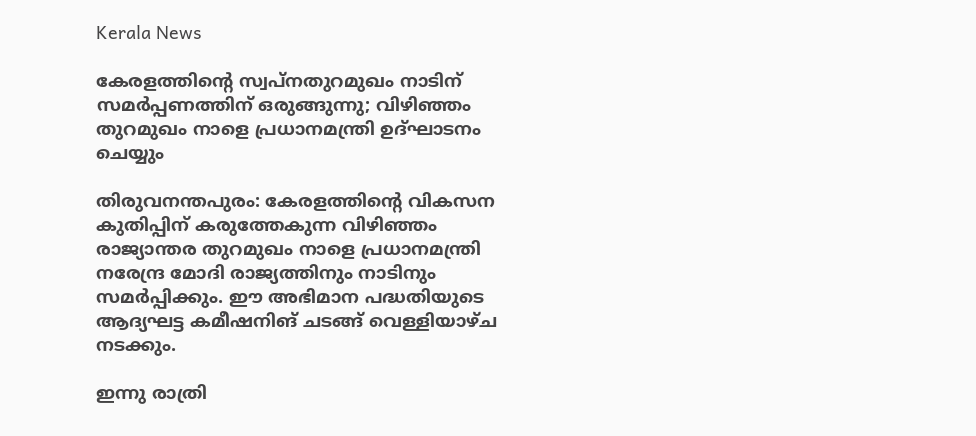Kerala News

കേരളത്തിന്റെ സ്വപ്നതുറമുഖം നാടിന് സമര്‍പ്പണത്തിന് ഒരുങ്ങുന്നു; വിഴിഞ്ഞം തുറമുഖം നാളെ പ്രധാനമന്ത്രി ഉദ്ഘാടനം ചെയ്യും

തിരുവനന്തപുരം: കേരളത്തിന്റെ വികസന കുതിപ്പിന് കരുത്തേകുന്ന വിഴിഞ്ഞം രാജ്യാന്തര തുറമുഖം നാളെ പ്രധാനമന്ത്രി നരേന്ദ്ര മോദി രാജ്യത്തിനും നാടിനും സമര്‍പ്പിക്കും. ഈ അഭിമാന പദ്ധതിയുടെ ആദ്യഘട്ട കമീഷനിങ് ചടങ്ങ് വെള്ളിയാഴ്ച നടക്കും.

ഇന്നു രാത്രി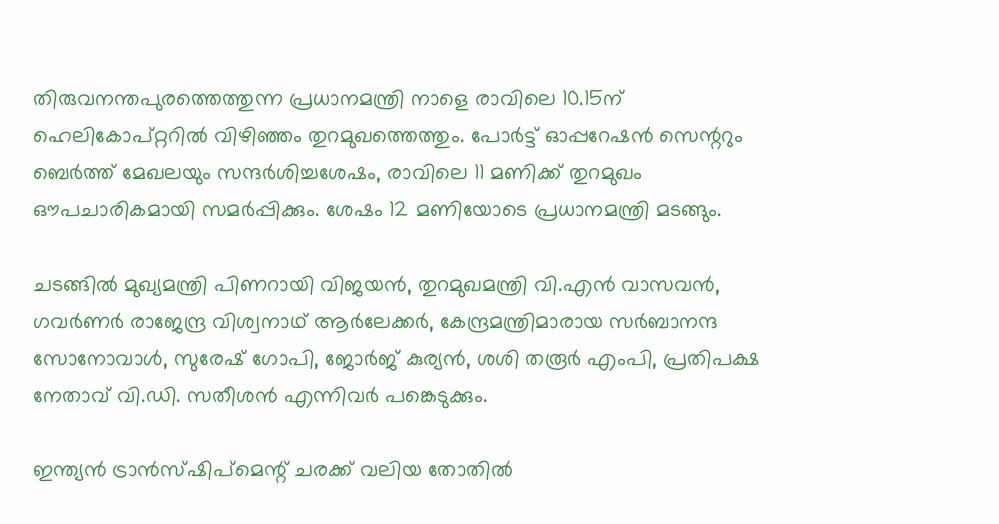തിരുവനന്തപുരത്തെത്തുന്ന പ്രധാനമന്ത്രി നാളെ രാവിലെ 10.15ന് ഹെലികോപ്റ്ററില്‍ വിഴിഞ്ഞം തുറമുഖത്തെത്തും. പോര്‍ട്ട് ഓപ്പറേഷന്‍ സെന്ററും ബെര്‍ത്ത് മേഖലയും സന്ദര്‍ശിച്ചശേഷം, രാവിലെ 11 മണിക്ക് തുറമുഖം ഔപചാരികമായി സമര്‍പ്പിക്കും. ശേഷം 12 മണിയോടെ പ്രധാനമന്ത്രി മടങ്ങും.

ചടങ്ങില്‍ മുഖ്യമന്ത്രി പിണറായി വിജയന്‍, തുറമുഖമന്ത്രി വി.എന്‍ വാസവന്‍, ഗവര്‍ണര്‍ രാജേന്ദ്ര വിശ്വനാഥ് ആര്‍ലേക്കര്‍, കേന്ദ്രമന്ത്രിമാരായ സര്‍ബാനന്ദ സോനോവാള്‍, സുരേഷ് ഗോപി, ജോര്‍ജ് കുര്യന്‍, ശശി തരൂര്‍ എംപി, പ്രതിപക്ഷ നേതാവ് വി.ഡി. സതീശന്‍ എന്നിവര്‍ പങ്കെടുക്കും.

ഇന്ത്യന്‍ ട്രാന്‍സ്ഷിപ്മെന്റ് ചരക്ക് വലിയ തോതില്‍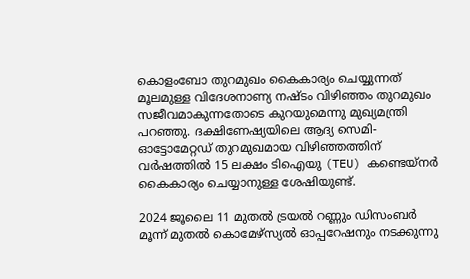കൊളംബോ തുറമുഖം കൈകാര്യം ചെയ്യുന്നത് മൂലമുള്ള വിദേശനാണ്യ നഷ്ടം വിഴിഞ്ഞം തുറമുഖം സജീവമാകുന്നതോടെ കുറയുമെന്നു മുഖ്യമന്ത്രി പറഞ്ഞു. ദക്ഷിണേഷ്യയിലെ ആദ്യ സെമി-ഓട്ടോമേറ്റഡ് തുറമുഖമായ വിഴിഞ്ഞത്തിന് വര്‍ഷത്തില്‍ 15 ലക്ഷം ടിഐയു (TEU) കണ്ടെയ്നര്‍ കൈകാര്യം ചെയ്യാനുള്ള ശേഷിയുണ്ട്.

2024 ജൂലൈ 11 മുതല്‍ ട്രയല്‍ റണ്ണും ഡിസംബര്‍ മൂന്ന് മുതല്‍ കൊമേഴ്സ്യല്‍ ഓപ്പറേഷനും നടക്കുന്നു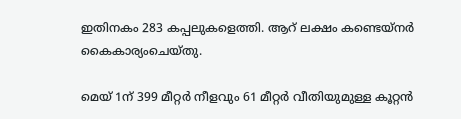ഇതിനകം 283 കപ്പലുകളെത്തി. ആറ് ലക്ഷം കണ്ടെയ്നര്‍ കൈകാര്യംചെയ്തു.

മെയ് 1ന് 399 മീറ്റര്‍ നീളവും 61 മീറ്റര്‍ വീതിയുമുള്ള കൂറ്റന്‍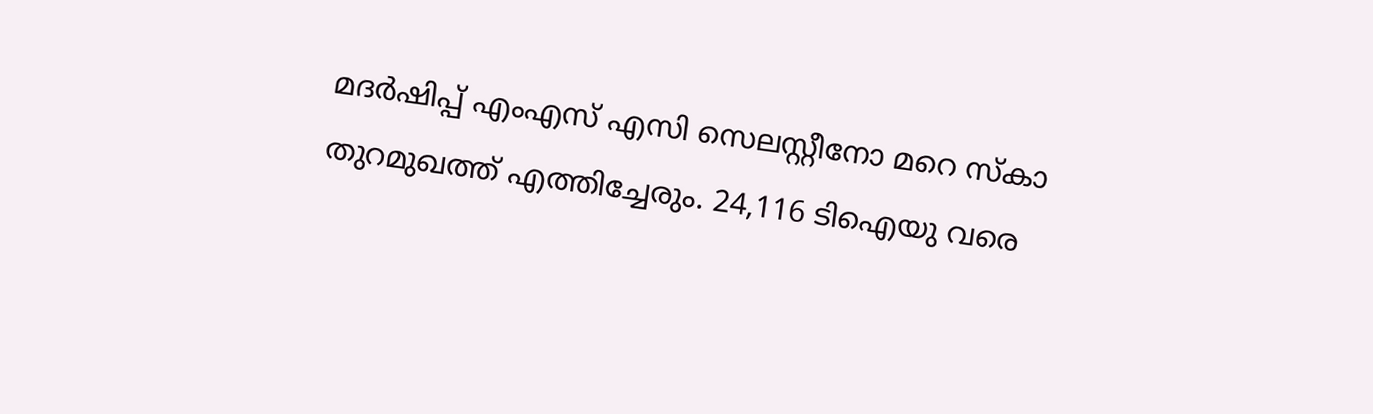മദര്‍ഷിപ്പ് എംഎസ് എസി സെലസ്റ്റീനോ മറെ സ്‌കാ തുറമുഖത്ത് എത്തിച്ചേരും. 24,116 ടിഐയു വരെ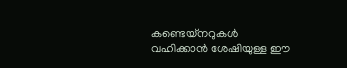കണ്ടെയ്നറുകള്‍ വഹിക്കാന്‍ ശേഷിയുള്ള ഈ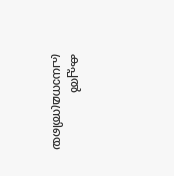കപ്പല്‍ പ്രധാനമന്ത്രിയെ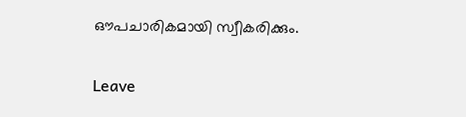ഔപചാരികമായി സ്വീകരിക്കും.

Leave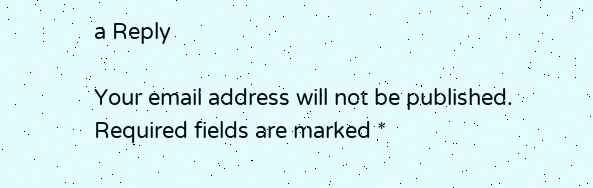a Reply

Your email address will not be published. Required fields are marked *